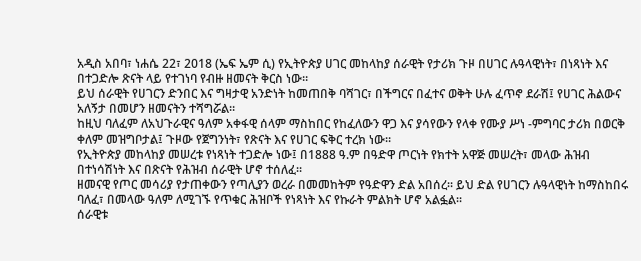አዲስ አበባ፣ ነሐሴ 22፣ 2018 (ኤፍ ኤም ሲ) የኢትዮጵያ ሀገር መከላከያ ሰራዊት የታሪክ ጉዞ በሀገር ሉዓላዊነት፣ በነጻነት እና በተጋድሎ ጽናት ላይ የተገነባ የብዙ ዘመናት ቅርስ ነው።
ይህ ሰራዊት የሀገርን ድንበር እና ግዛታዊ አንድነት ከመጠበቅ ባሻገር፣ በችግርና በፈተና ወቅት ሁሉ ፈጥኖ ደራሽ፤ የሀገር ሕልውና አለኝታ በመሆን ዘመናትን ተሻግሯል።
ከዚህ ባለፈም ለአህጉራዊና ዓለም አቀፋዊ ሰላም ማስከበር የከፈለውን ዋጋ እና ያሳየውን የላቀ የሙያ ሥነ -ምግባር ታሪክ በወርቅ ቀለም መዝግቦታል፤ ጉዞው የጀግንነት፣ የጽናት እና የሀገር ፍቅር ተረክ ነው።
የኢትዮጵያ መከላከያ መሠረቱ የነጻነት ተጋድሎ ነው፤ በ1888 ዓ.ም በዓድዋ ጦርነት የክተት አዋጅ መሠረት፣ መላው ሕዝብ በተነሳሽነት እና በጽናት የሕዝብ ሰራዊት ሆኖ ተሰለፈ።
ዘመናዊ የጦር መሳሪያ የታጠቀውን የጣሊያን ወረራ በመመከትም የዓድዋን ድል አበሰረ። ይህ ድል የሀገርን ሉዓላዊነት ከማስከበሩ ባለፈ፣ በመላው ዓለም ለሚገኙ የጥቁር ሕዝቦች የነጻነት እና የኩራት ምልክት ሆኖ አልፏል።
ሰራዊቱ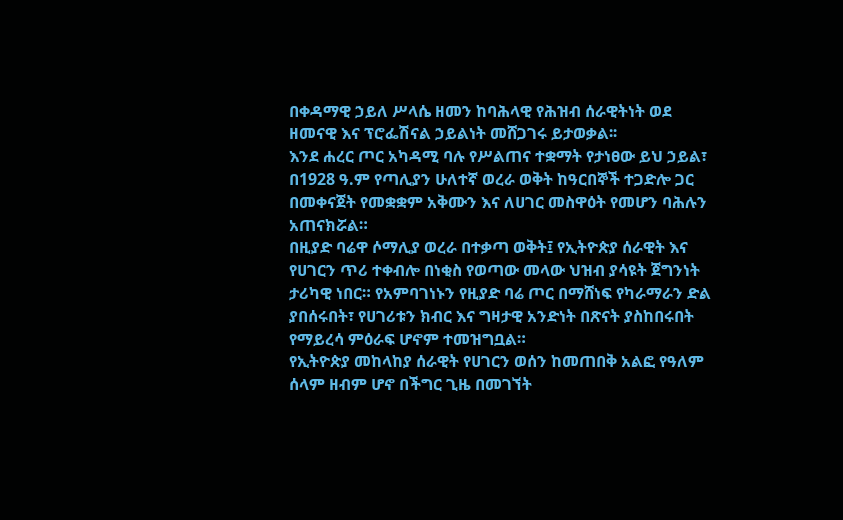በቀዳማዊ ኃይለ ሥላሴ ዘመን ከባሕላዊ የሕዝብ ሰራዊትነት ወደ ዘመናዊ እና ፕሮፌሽናል ኃይልነት መሸጋገሩ ይታወቃል፡፡
እንደ ሐረር ጦር አካዳሚ ባሉ የሥልጠና ተቋማት የታነፀው ይህ ኃይል፣ በ1928 ዓ.ም የጣሊያን ሁለተኛ ወረራ ወቅት ከዓርበኞች ተጋድሎ ጋር በመቀናጀት የመቋቋም አቅሙን እና ለሀገር መስዋዕት የመሆን ባሕሉን አጠናክሯል።
በዚያድ ባሬዋ ሶማሊያ ወረራ በተቃጣ ወቅት፤ የኢትዮጵያ ሰራዊት እና የሀገርን ጥሪ ተቀብሎ በነቂስ የወጣው መላው ህዝብ ያሳዩት ጀግንነት ታሪካዊ ነበር። የአምባገነኑን የዚያድ ባሬ ጦር በማሸነፍ የካራማራን ድል ያበሰሩበት፣ የሀገሪቱን ክብር እና ግዛታዊ አንድነት በጽናት ያስከበሩበት የማይረሳ ምዕራፍ ሆኖም ተመዝግቧል።
የኢትዮጵያ መከላከያ ሰራዊት የሀገርን ወሰን ከመጠበቅ አልፎ የዓለም ሰላም ዘብም ሆኖ በችግር ጊዜ በመገኘት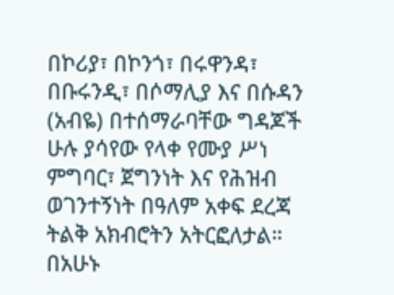በኮሪያ፣ በኮንጎ፣ በሩዋንዳ፣ በቡሩንዲ፣ በሶማሊያ እና በሱዳን (አብዬ) በተሰማራባቸው ግዳጆች ሁሉ ያሳየው የላቀ የሙያ ሥነ ምግባር፣ ጀግንነት እና የሕዝብ ወገንተኝነት በዓለም አቀፍ ደረጃ ትልቅ አክብሮትን አትርፎለታል።
በአሁኑ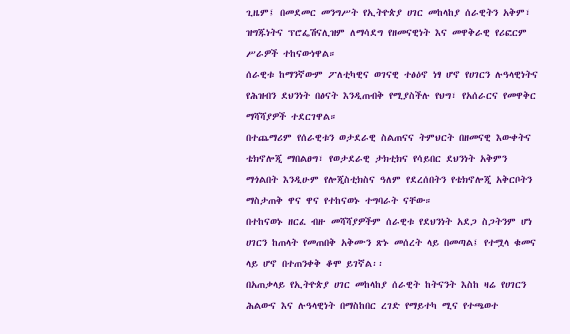ጊዜም፤ በመደመር መንግሥት የኢትዮጵያ ሀገር መከላከያ ሰራዊትን አቅም፣ ዝግጁነትና ፕሮፌሽናሊዝም ለማሳደግ የዘመናዊነት እና መዋቅራዊ የሪፎርም ሥራዎች ተከናውነዋል።
ሰራዊቱ ከማንኛውም ፖለቲካዊና ወገናዊ ተፅዕኖ ነፃ ሆኖ የሀገርን ሉዓላዊነትና የሕዝብን ደህንነት በፅናት እንዲጠብቅ የሚያስችሉ የህግ፣ የአሰራርና የመዋቅር ማሻሻያዎች ተደርገዋል።
በተጨማሪም የሰራዊቱን ወታደራዊ ስልጠናና ትምህርት በዘመናዊ እውቀትና ቴክኖሎጂ ማበልፀግ፣ የወታደራዊ ታክቲክና የሳይበር ደህንነት አቅምን ማጎልበት እንዲሁም የሎጂስቲክስና ዓለም የደረሰበትን የቴክኖሎጂ አቅርቦትን ማስታጠቅ ዋና ዋና የተከናወኑ ተግባራት ናቸው።
በተከናወኑ ዘርፈ ብዙ መሻሻያዎችም ሰራዊቱ የደህንነት አደጋ ስጋትንም ሆነ ሀገርን ከጠላት የመጠበቅ አቅሙን ጽኑ መሰረት ላይ በመጣል፤ የተሟላ ቁመና ላይ ሆኖ በተጠንቀቅ ቆሞ ይገኛል፡፡
በአጠቃላይ የኢትዮጵያ ሀገር መከላከያ ሰራዊት ከትናንት እስከ ዛሬ የሀገርን ሕልውና እና ሉዓላዊነት በማስከበር ረገድ የማይተካ ሚና የተጫወተ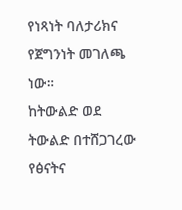የነጻነት ባለታሪክና የጀግንነት መገለጫ ነው።
ከትውልድ ወደ ትውልድ በተሸጋገረው የፅናትና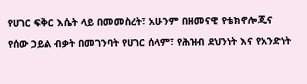የሀገር ፍቅር እሴት ላይ በመመስረት፣ አሁንም በዘመናዊ የቴክኖሎጂና የሰው ኃይል ብቃት በመገንባት የሀገር ሰላም፣ የሕዝብ ደህንነት እና የአንድነት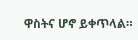ዋስትና ሆኖ ይቀጥላል።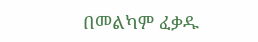በመልካም ፈቃዱ